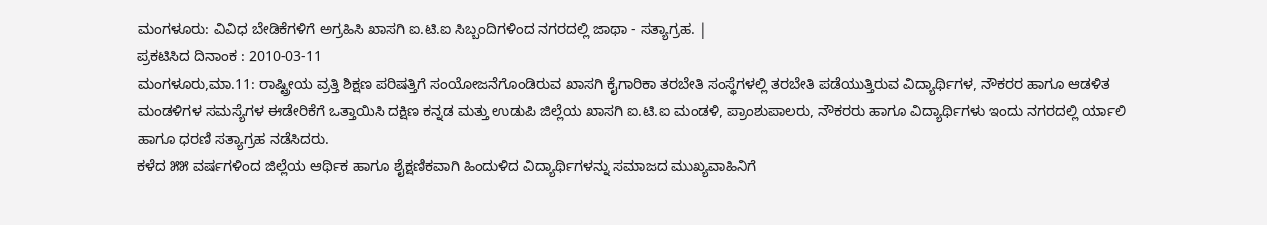ಮಂಗಳೂರು: ವಿವಿಧ ಬೇಡಿಕೆಗಳಿಗೆ ಅಗ್ರಹಿಸಿ ಖಾಸಗಿ ಐ.ಟಿ.ಐ ಸಿಬ್ಬಂದಿಗಳಿಂದ ನಗರದಲ್ಲಿ ಜಾಥಾ - ಸತ್ಯಾಗ್ರಹ. |
ಪ್ರಕಟಿಸಿದ ದಿನಾಂಕ : 2010-03-11
ಮಂಗಳೂರು,ಮಾ.11: ರಾಷ್ಟ್ರೀಯ ವ್ರತ್ತಿ ಶಿಕ್ಷಣ ಪರಿಷತ್ತಿಗೆ ಸಂಯೋಜನೆಗೊಂಡಿರುವ ಖಾಸಗಿ ಕೈಗಾರಿಕಾ ತರಬೇತಿ ಸಂಸ್ಥೆಗಳಲ್ಲಿ ತರಬೇತಿ ಪಡೆಯುತ್ತಿರುವ ವಿದ್ಯಾರ್ಥಿಗಳ, ನೌಕರರ ಹಾಗೂ ಆಡಳಿತ ಮಂಡಳಿಗಳ ಸಮಸ್ಯೆಗಳ ಈಡೇರಿಕೆಗೆ ಒತ್ತಾಯಿಸಿ ದಕ್ಷಿಣ ಕನ್ನಡ ಮತ್ತು ಉಡುಪಿ ಜಿಲ್ಲೆಯ ಖಾಸಗಿ ಐ.ಟಿ.ಐ ಮಂಡಳಿ, ಪ್ರಾಂಶುಪಾಲರು, ನೌಕರರು ಹಾಗೂ ವಿದ್ಯಾರ್ಥಿಗಳು ಇಂದು ನಗರದಲ್ಲಿ ರ್ಯಾಲಿ ಹಾಗೂ ಧರಣಿ ಸತ್ಯಾಗ್ರಹ ನಡೆಸಿದರು.
ಕಳೆದ ೫೫ ವರ್ಷಗಳಿಂದ ಜಿಲ್ಲೆಯ ಆರ್ಥಿಕ ಹಾಗೂ ಶೈಕ್ಷಣಿಕವಾಗಿ ಹಿಂದುಳಿದ ವಿದ್ಯಾರ್ಥಿಗಳನ್ನು ಸಮಾಜದ ಮುಖ್ಯವಾಹಿನಿಗೆ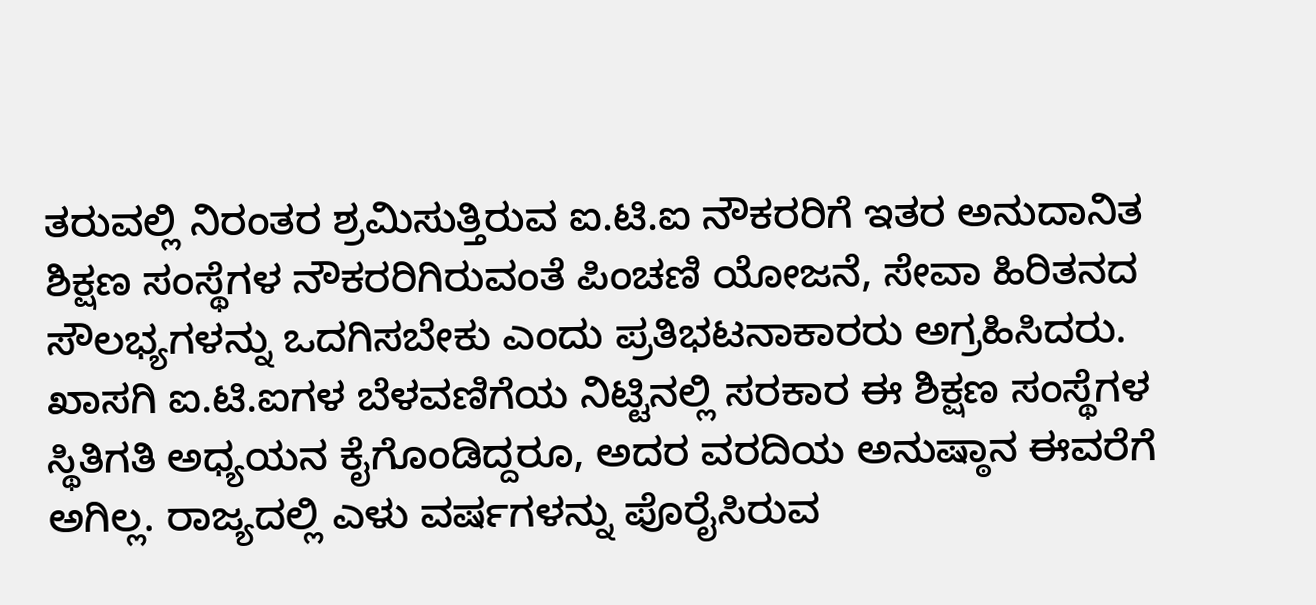ತರುವಲ್ಲಿ ನಿರಂತರ ಶ್ರಮಿಸುತ್ತಿರುವ ಐ.ಟಿ.ಐ ನೌಕರರಿಗೆ ಇತರ ಅನುದಾನಿತ ಶಿಕ್ಷಣ ಸಂಸ್ಥೆಗಳ ನೌಕರರಿಗಿರುವಂತೆ ಪಿಂಚಣಿ ಯೋಜನೆ, ಸೇವಾ ಹಿರಿತನದ ಸೌಲಭ್ಯಗಳನ್ನು ಒದಗಿಸಬೇಕು ಎಂದು ಪ್ರತಿಭಟನಾಕಾರರು ಅಗ್ರಹಿಸಿದರು.
ಖಾಸಗಿ ಐ.ಟಿ.ಐಗಳ ಬೆಳವಣಿಗೆಯ ನಿಟ್ಟಿನಲ್ಲಿ ಸರಕಾರ ಈ ಶಿಕ್ಷಣ ಸಂಸ್ಥೆಗಳ ಸ್ಥಿತಿಗತಿ ಅಧ್ಯಯನ ಕೈಗೊಂಡಿದ್ದರೂ, ಅದರ ವರದಿಯ ಅನುಷ್ಠಾನ ಈವರೆಗೆ ಅಗಿಲ್ಲ. ರಾಜ್ಯದಲ್ಲಿ ಎಳು ವರ್ಷಗಳನ್ನು ಪೊರೈಸಿರುವ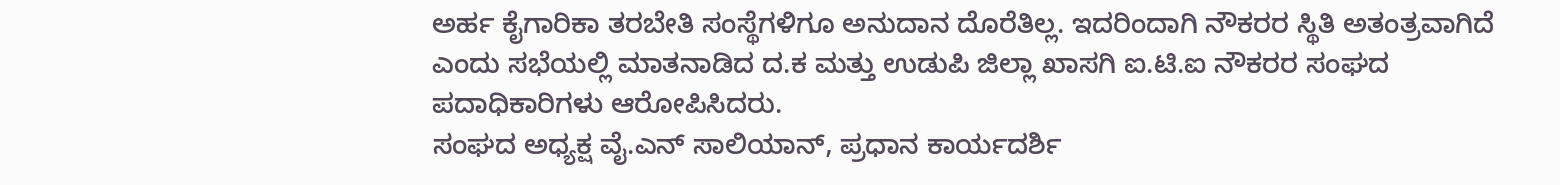ಅರ್ಹ ಕೈಗಾರಿಕಾ ತರಬೇತಿ ಸಂಸ್ಥೆಗಳಿಗೂ ಅನುದಾನ ದೊರೆತಿಲ್ಲ. ಇದರಿಂದಾಗಿ ನೌಕರರ ಸ್ಥಿತಿ ಅತಂತ್ರವಾಗಿದೆ ಎಂದು ಸಭೆಯಲ್ಲಿ ಮಾತನಾಡಿದ ದ.ಕ ಮತ್ತು ಉಡುಪಿ ಜಿಲ್ಲಾ ಖಾಸಗಿ ಐ.ಟಿ.ಐ ನೌಕರರ ಸಂಘದ ಪದಾಧಿಕಾರಿಗಳು ಆರೋಪಿಸಿದರು.
ಸಂಘದ ಅಧ್ಯಕ್ಷ ವೈ.ಎನ್ ಸಾಲಿಯಾನ್, ಪ್ರಧಾನ ಕಾರ್ಯದರ್ಶಿ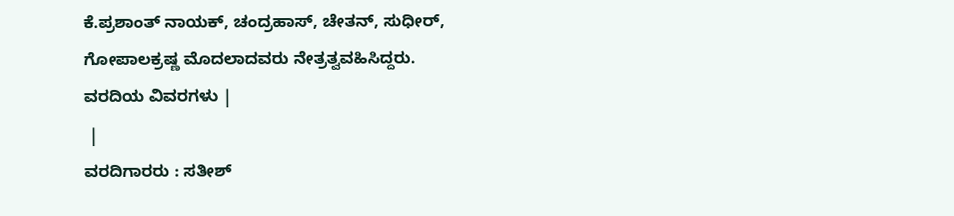ಕೆ.ಪ್ರಶಾಂತ್ ನಾಯಕ್, ಚಂದ್ರಹಾಸ್, ಚೇತನ್, ಸುಧೀರ್, ಗೋಪಾಲಕ್ರಷ್ಣ ಮೊದಲಾದವರು ನೇತ್ರತ್ವವಹಿಸಿದ್ದರು.
ವರದಿಯ ವಿವರಗಳು |
 |
ವರದಿಗಾರರು : ಸತೀಶ್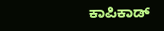ಕಾಪಿಕಾಡ್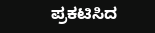ಪ್ರಕಟಿಸಿದ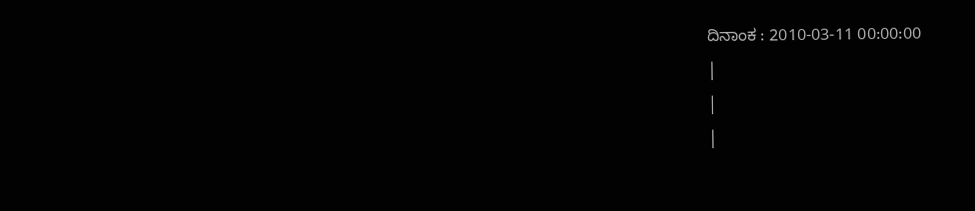ದಿನಾಂಕ : 2010-03-11 00:00:00
|
|
|